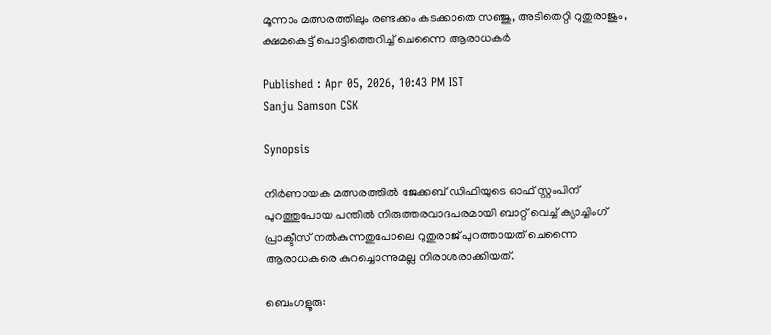മൂന്നാം മത്സരത്തിലും രണ്ടക്കം കടക്കാതെ സഞ്ജു, അടിതെറ്റി റുതുരാജും, ക്ഷമകെട്ട് പൊട്ടിത്തെറിച്ച് ചെന്നൈ ആരാധകര്‍

Published : Apr 05, 2026, 10:43 PM IST
Sanju Samson CSK

Synopsis

നിര്‍ണായക മത്സരത്തില്‍ ജേക്കബ് ഡിഫിയുടെ ഓഫ് സ്റ്റംപിന് പുറത്തുപോയ പന്തില്‍ നിരുത്തരവാദപരമായി ബാറ്റ് വെച്ച് ക്യാച്ചിംഗ് പ്രാക്ടീസ് നല്‍കുന്നതുപോലെ റുതുരാജ് പുറത്തായത് ചെന്നൈ ആരാധകരെ കുറച്ചൊന്നുമല്ല നിരാശരാക്കിയത്.

ബെംഗളൂരു: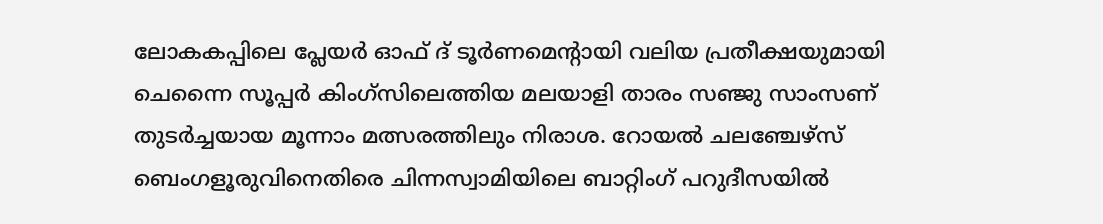ലോകകപ്പിലെ പ്ലേയര്‍ ഓഫ് ദ് ടൂര്‍ണമെന്‍റായി വലിയ പ്രതീക്ഷയുമായി ചെന്നൈ സൂപ്പര്‍ കിംഗ്സിലെത്തിയ മലയാളി താരം സഞ്ജു സാംസണ് തുടര്‍ച്ചയായ മൂന്നാം മത്സരത്തിലും നിരാശ. റോയല്‍ ചലഞ്ചേഴ്സ് ബെംഗളൂരുവിനെതിരെ ചിന്നസ്വാമിയിലെ ബാറ്റിംഗ് പറുദീസയില്‍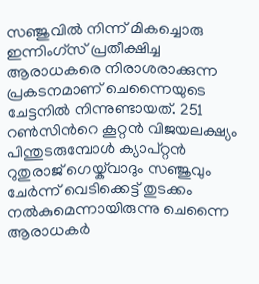സഞ്ജുവില്‍ നിന്ന് മികച്ചൊരു ഇന്നിംഗ്സ് പ്രതീക്ഷിച്ച ആരാധകരെ നിരാശരാക്കുന്ന പ്രകടനമാണ് ചെന്നൈയുടെ ചേട്ടനില്‍ നിന്നുണ്ടായത്. 251 റണ്‍സിന്‍റെ കൂറ്റന്‍ വിജയലക്ഷ്യം പിന്തുടരുമ്പോള്‍ ക്യാപ്റ്റൻ റുതുരാജ് ഗെയ്ക്‌വാദും സഞ്ജുവും ചേര്‍ന്ന് വെടിക്കെട്ട് തുടക്കം നല്‍കുമെന്നായിരുന്നു ചെന്നൈ ആരാധകര്‍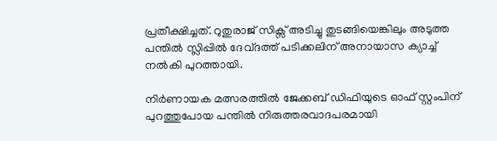പ്രതീക്ഷിച്ചത്. റുതുരാജ് സിക്സ് അടിച്ചു തുടങ്ങിയെങ്കിലും അടുത്ത പന്തില്‍ സ്ലിപ്പില്‍ ദേവ്ദത്ത് പടിക്കലിന് അനായാസ ക്യാച്ച് നല്‍കി പുറത്തായി.

നിര്‍ണായക മത്സരത്തില്‍ ജേക്കബ് ഡിഫിയുടെ ഓഫ് സ്റ്റംപിന് പുറത്തുപോയ പന്തില്‍ നിരുത്തരവാദപരമായി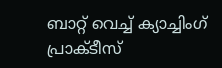ബാറ്റ് വെച്ച് ക്യാച്ചിംഗ് പ്രാക്ടീസ്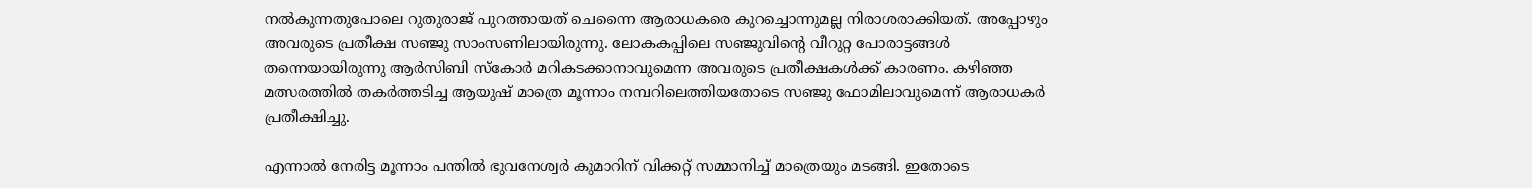നല്‍കുന്നതുപോലെ റുതുരാജ് പുറത്തായത് ചെന്നൈ ആരാധകരെ കുറച്ചൊന്നുമല്ല നിരാശരാക്കിയത്. അപ്പോഴും അവരുടെ പ്രതീക്ഷ സഞ്ജു സാംസണിലായിരുന്നു. ലോകകപ്പിലെ സഞ്ജുവിന്‍റെ വീറുറ്റ പോരാട്ടങ്ങള്‍ തന്നെയായിരുന്നു ആര്‍സിബി സ്കോര്‍ മറികടക്കാനാവുമെന്ന അവരുടെ പ്രതീക്ഷകള്‍ക്ക് കാരണം. കഴിഞ്ഞ മത്സരത്തില്‍ തകര്‍ത്തടിച്ച ആയുഷ് മാത്രെ മൂന്നാം നമ്പറിലെത്തിയതോടെ സഞ്ജു ഫോമിലാവുമെന്ന് ആരാധകര്‍ പ്രതീക്ഷിച്ചു.

എന്നാല്‍ നേരിട്ട മൂന്നാം പന്തില്‍ ഭുവനേശ്വര്‍ കുമാറിന് വിക്കറ്റ് സമ്മാനിച്ച് മാത്രെയും മടങ്ങി. ഇതോടെ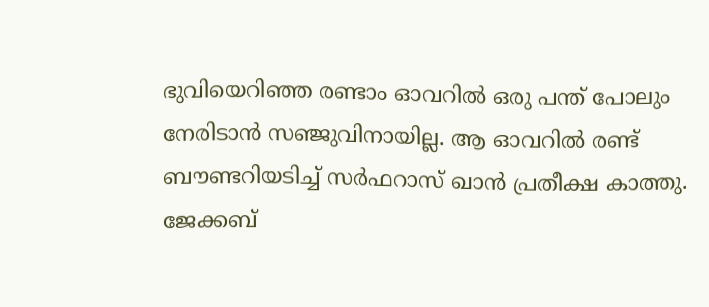ഭുവിയെറിഞ്ഞ രണ്ടാം ഓവറില്‍ ഒരു പന്ത് പോലും നേരിടാന്‍ സഞ്ജുവിനായില്ല. ആ ഓവറില്‍ രണ്ട് ബൗണ്ടറിയടിച്ച് സര്‍ഫറാസ് ഖാന്‍ പ്രതീക്ഷ കാത്തു. ജേക്കബ്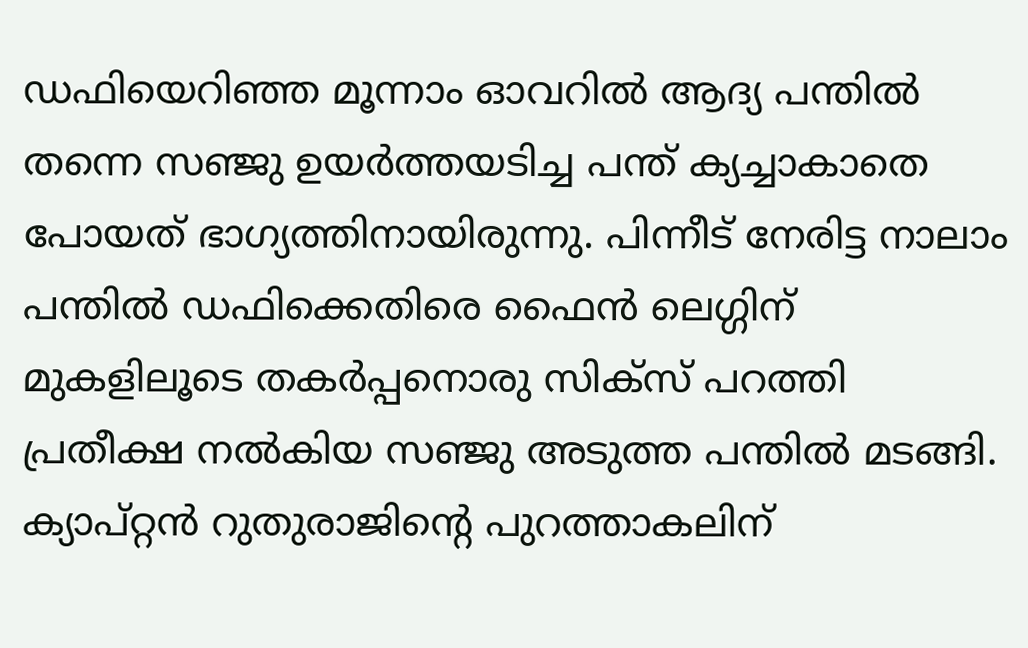ഡഫിയെറിഞ്ഞ മൂന്നാം ഓവറില്‍ ആദ്യ പന്തില്‍ തന്നെ സഞ്ജു ഉയര്‍ത്തയടിച്ച പന്ത് ക്യച്ചാകാതെ പോയത് ഭാഗ്യത്തിനായിരുന്നു. പിന്നീട് നേരിട്ട നാലാം പന്തില്‍ ഡഫിക്കെതിരെ ഫൈൻ ലെഗ്ഗിന് മുകളിലൂടെ തകര്‍പ്പനൊരു സിക്സ് പറത്തി പ്രതീക്ഷ നല്‍കിയ സഞ്ജു അടുത്ത പന്തില്‍ മടങ്ങി. ക്യാപ്റ്റൻ റുതുരാജിന്‍റെ പുറത്താകലിന്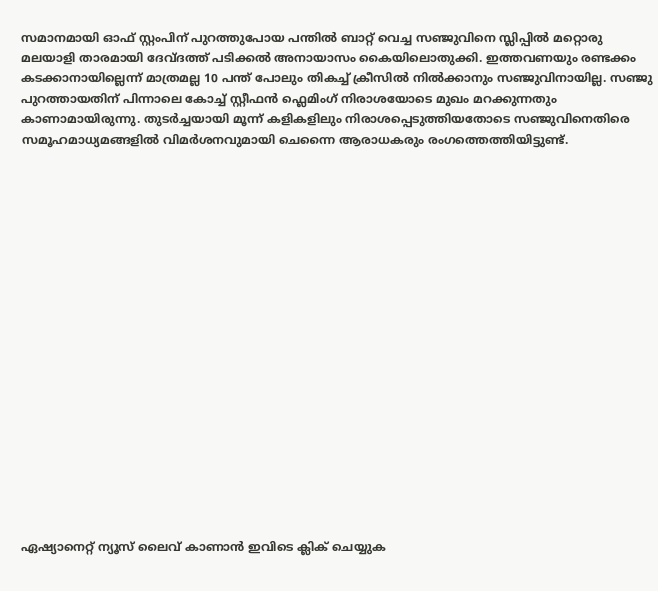സമാനമായി ഓഫ് സ്റ്റംപിന് പുറത്തുപോയ പന്തില്‍ ബാറ്റ് വെച്ച സഞ്ജുവിനെ സ്ലിപ്പില്‍ മറ്റൊരു മലയാളി താരമായി ദേവ്ദത്ത് പടിക്കല്‍ അനായാസം കൈയിലൊതുക്കി. ഇത്തവണയും രണ്ടക്കം കടക്കാനായില്ലെന്ന് മാത്രമല്ല 10 പന്ത് പോലും തികച്ച് ക്രീസില്‍ നില്‍ക്കാനും സ‍ഞ്ജുവിനായില്ല. സഞ്ജു പുറത്തായതിന് പിന്നാലെ കോച്ച് സ്റ്റീഫൻ ഫ്ലെമിംഗ് നിരാശയോടെ മുഖം മറക്കുന്നതും കാണാമായിരുന്നു. തുടര്‍ച്ചയായി മൂന്ന് കളികളിലും നിരാശപ്പെടുത്തിയതോടെ സഞ്ജുവിനെതിരെ സമൂഹമാധ്യമങ്ങളില്‍ വിമര്‍ശനവുമായി ചെന്നൈ ആരാധകരും രംഗത്തെത്തിയിട്ടുണ്ട്.



















ഏഷ്യാനെറ്റ് ന്യൂസ് ലൈവ് കാണാന്‍ ഇവിടെ ക്ലിക് ചെയ്യുക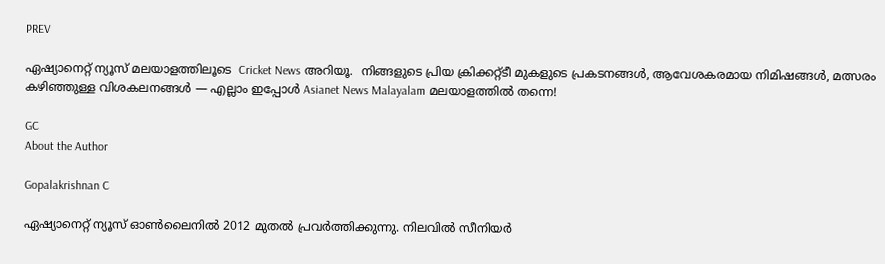PREV

ഏഷ്യാനെറ്റ് ന്യൂസ് മലയാളത്തിലൂടെ  Cricket News അറിയൂ.  നിങ്ങളുടെ പ്രിയ ക്രിക്കറ്റ്ടീ മുകളുടെ പ്രകടനങ്ങൾ, ആവേശകരമായ നിമിഷങ്ങൾ, മത്സരം കഴിഞ്ഞുള്ള വിശകലനങ്ങൾ — എല്ലാം ഇപ്പോൾ Asianet News Malayalam മലയാളത്തിൽ തന്നെ!

GC
About the Author

Gopalakrishnan C

ഏഷ്യാനെറ്റ് ന്യൂസ് ഓണ്‍ലൈനില്‍ 2012 മുതല്‍ പ്രവര്‍ത്തിക്കുന്നു. നിലവില്‍ സീനിയര്‍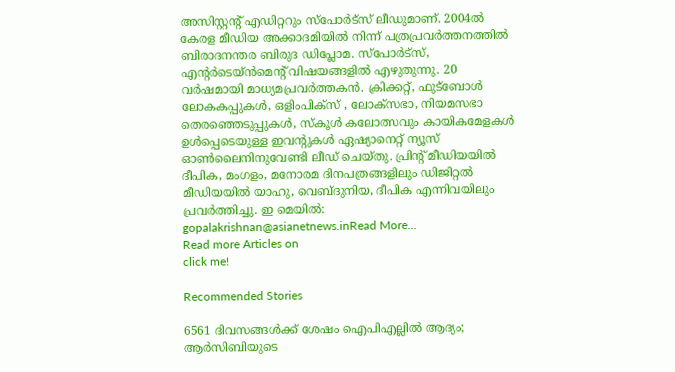അസിസ്റ്റന്‍റ് എഡിറ്ററും സ്പോർട്സ് ലീഡുമാണ്. 2004ൽ കേരള മീഡിയ അക്കാദമിയില്‍ നിന്ന് പത്രപ്രവര്‍ത്തനത്തില്‍ ബിരാദനന്തര ബിരുദ ഡിപ്ലോമ. സ്പോര്‍ട്സ്, എന്‍റര്‍ടെയ്ൻമെന്‍റ് വിഷയങ്ങളില്‍ എഴുതുന്നു. 20 വര്‍ഷമായി മാധ്യമപ്രവര്‍ത്തകൻ. ക്രിക്കറ്റ്, ഫുട്ബോള്‍ ലോകകപ്പുകൾ, ഒളിംപിക്സ് , ലോക്സഭാ, നിയമസഭാ തെരഞ്ഞെടുപ്പുകള്‍, സ്കൂള്‍ കലോത്സവും കായികമേളകള്‍ ഉള്‍പ്പെടെയുള്ള ഇവന്‍റുകള്‍ ഏഷ്യാനെറ്റ് ന്യൂസ് ഓണ്‍ലൈനിനുവേണ്ടി ലീഡ് ചെയ്തു. പ്രിന്‍റ് മീഡിയയില്‍ ദീപിക, മംഗളം, മനോരമ ദിനപത്രങ്ങളിലും ഡിജിറ്റൽ മീഡിയയില്‍ യാഹു, വെബ്ദുനിയ, ദീപിക എന്നിവയിലും പ്രവര്‍ത്തിച്ചു. ഇ മെയില്‍: gopalakrishnan@asianetnews.inRead More...
Read more Articles on
click me!

Recommended Stories

6561 ദിവസങ്ങൾക്ക് ശേഷം ഐപിഎല്ലില്‍ ആദ്യം; ആര്‍സിബിയുടെ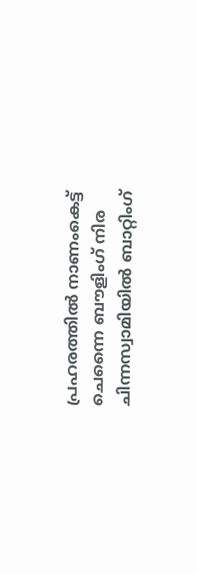പ്രഹരത്തില്‍ നാണംകെട്ട് ചെന്നൈ ബൗളിംഗ് നിര
ചിന്നസ്വാമിയില്‍ ബാറ്റിംഗ്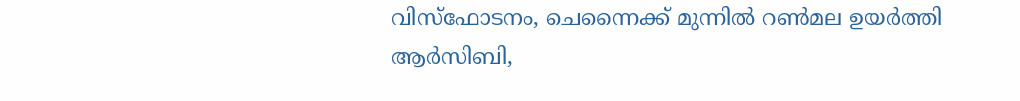വിസ്ഫോടനം, ചെന്നൈക്ക് മുന്നില്‍ റണ്‍മല ഉയര്‍ത്തി ആര്‍സിബി,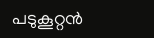പടുകൂറ്റൻ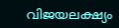വിജയലക്ഷ്യം